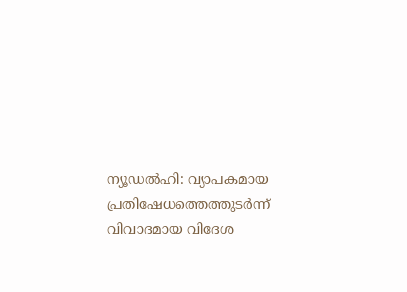ന്യൂഡൽഹി: വ്യാപകമായ പ്രതിഷേധത്തെത്തുടർന്ന് വിവാദമായ വിദേശ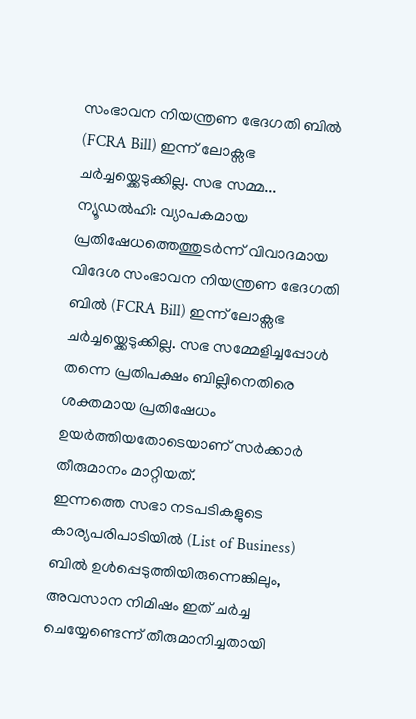സംഭാവന നിയന്ത്രണ ഭേദഗതി ബിൽ (FCRA Bill) ഇന്ന് ലോക്സഭ ചർച്ചയ്ക്കെടുക്കില്ല. സഭ സമ്മ...
ന്യൂഡൽഹി: വ്യാപകമായ പ്രതിഷേധത്തെത്തുടർന്ന് വിവാദമായ വിദേശ സംഭാവന നിയന്ത്രണ ഭേദഗതി ബിൽ (FCRA Bill) ഇന്ന് ലോക്സഭ ചർച്ചയ്ക്കെടുക്കില്ല. സഭ സമ്മേളിച്ചപ്പോൾ തന്നെ പ്രതിപക്ഷം ബില്ലിനെതിരെ ശക്തമായ പ്രതിഷേധം ഉയർത്തിയതോടെയാണ് സർക്കാർ തീരുമാനം മാറ്റിയത്.
ഇന്നത്തെ സഭാ നടപടികളുടെ കാര്യപരിപാടിയിൽ (List of Business) ബിൽ ഉൾപ്പെടുത്തിയിരുന്നെങ്കിലും, അവസാന നിമിഷം ഇത് ചർച്ച ചെയ്യേണ്ടെന്ന് തീരുമാനിച്ചതായി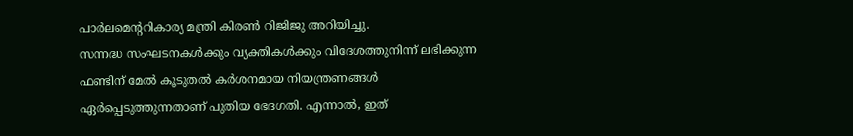പാർലമെന്ററികാര്യ മന്ത്രി കിരൺ റിജിജു അറിയിച്ചു.
സന്നദ്ധ സംഘടനകൾക്കും വ്യക്തികൾക്കും വിദേശത്തുനിന്ന് ലഭിക്കുന്ന ഫണ്ടിന് മേൽ കൂടുതൽ കർശനമായ നിയന്ത്രണങ്ങൾ ഏർപ്പെടുത്തുന്നതാണ് പുതിയ ഭേദഗതി. എന്നാൽ, ഇത്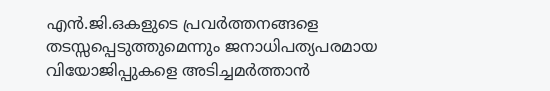എൻ.ജി.ഒകളുടെ പ്രവർത്തനങ്ങളെ തടസ്സപ്പെടുത്തുമെന്നും ജനാധിപത്യപരമായ വിയോജിപ്പുകളെ അടിച്ചമർത്താൻ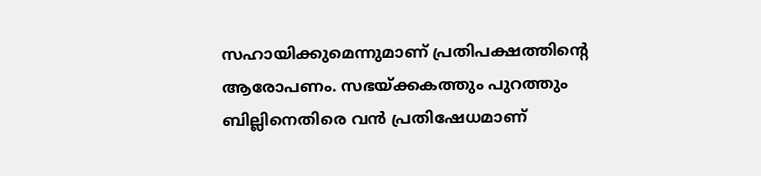സഹായിക്കുമെന്നുമാണ് പ്രതിപക്ഷത്തിന്റെ ആരോപണം. സഭയ്ക്കകത്തും പുറത്തും ബില്ലിനെതിരെ വൻ പ്രതിഷേധമാണ്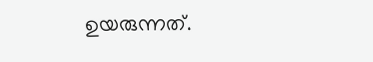ഉയരുന്നത്.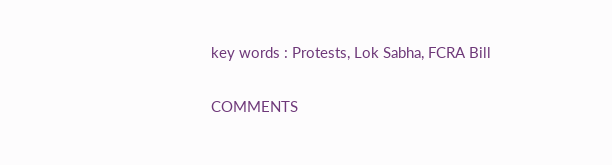key words : Protests, Lok Sabha, FCRA Bill

COMMENTS